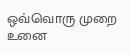ஒவ்வொரு முறை
உனை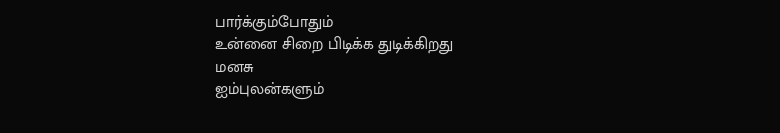பார்க்கும்போதும்
உன்னை சிறை பிடிக்க துடிக்கிறது
மனசு
ஐம்புலன்களும்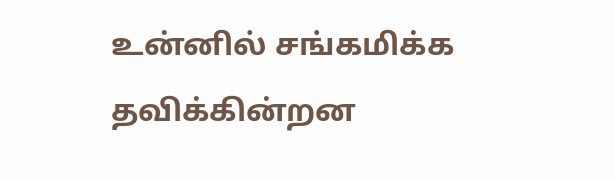உன்னில் சங்கமிக்க தவிக்கின்றன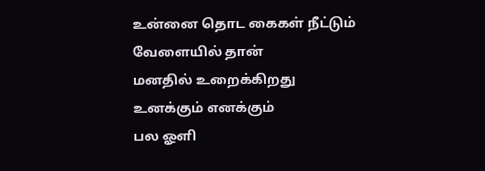உன்னை தொட கைகள் நீட்டும் வேளையில் தான்
மனதில் உறைக்கிறது
உனக்கும் எனக்கும்
பல ஓளி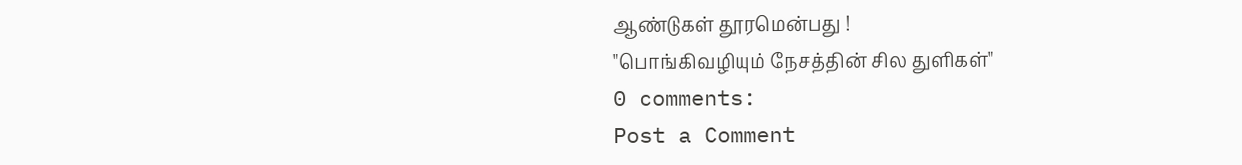ஆண்டுகள் தூரமென்பது !
"பொங்கிவழியும் நேசத்தின் சில துளிகள்"
0 comments:
Post a Comment